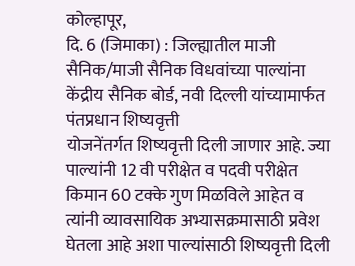कोल्हापूर,
दि. 6 (जिमाका) : जिल्ह्यातील माजी सैनिक/माजी सैनिक विधवांच्या पाल्यांना
केंद्रीय सैनिक बोर्ड, नवी दिल्ली यांच्यामार्फत पंतप्रधान शिष्यवृत्ती
योजनेंतर्गत शिष्यवृत्ती दिली जाणार आहे. ज्या पाल्यांनी 12 वी परीक्षेत व पदवी परीक्षेत
किमान 60 टक्के गुण मिळविले आहेत व त्यांनी व्यावसायिक अभ्यासक्रमासाठी प्रवेश
घेतला आहे अशा पाल्यांसाठी शिष्यवृत्ती दिली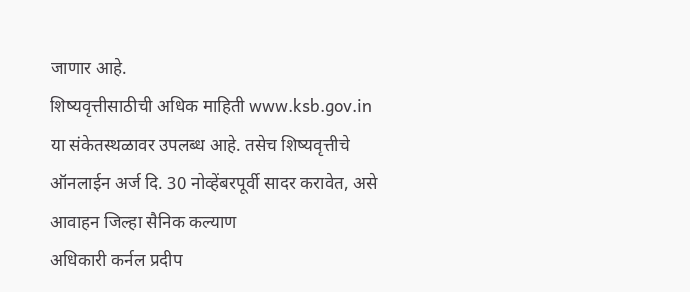जाणार आहे.
शिष्यवृत्तीसाठीची अधिक माहिती www.ksb.gov.in या संकेतस्थळावर उपलब्ध आहे. तसेच शिष्यवृत्तीचे
ऑनलाईन अर्ज दि. 30 नोव्हेंबरपूर्वी सादर करावेत, असे आवाहन जिल्हा सैनिक कल्याण
अधिकारी कर्नल प्रदीप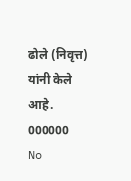ढोले (निवृत्त) यांनी केले आहे.
000000
No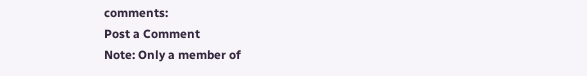comments:
Post a Comment
Note: Only a member of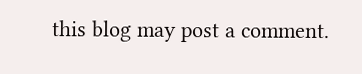this blog may post a comment.